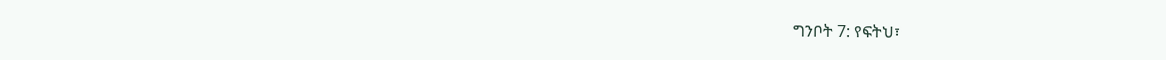ግንቦት 7: የፍትህ፣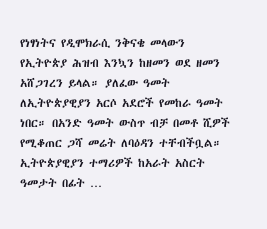የነፃነትና የዲሞክራሲ ንቅናቄ መላውን የኢትዮጵያ ሕዝብ እንኳን ከዘመን ወደ ዘመን አሸጋገረን ይላል። ያለፈው ዓመት ለኢትዮጵያዊያን አርሶ አደሮች የመከራ ዓመት ነበር። በአንድ ዓመት ውስጥ ብቻ በመቶ ሺዎች የሚቆጠር ጋሻ መሬት ለባዕዳን ተቸብችቧል። ኢትዮጵያዊያን ተማሪዎች ከአራት አስርት ዓመታት በፊት …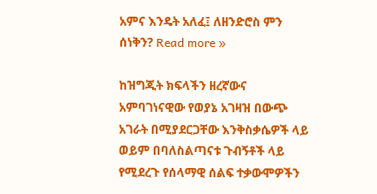አምና እንዴት አለፈ፤ ለዘንድሮስ ምን ሰነቅን? Read more »

ከዝግጂት ክፍላችን ዘረኛውና አምባገነናዊው የወያኔ አገዛዝ በውጭ አገራት በሚያደርጋቸው እንቅስቃሴዎች ላይ ወይም በባለስልጣናቱ ጉብኝቶች ላይ የሚደረጉ የሰላማዊ ሰልፍ ተቃውሞዎችን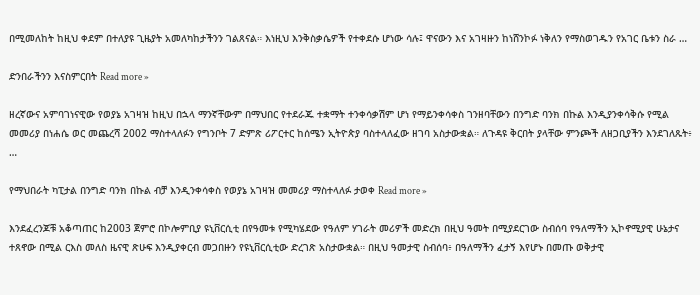በሚመለከት ከዚህ ቀደም በተለያዩ ጊዜያት አመለካከታችንን ገልጸናል። እነዚህ እንቅስቃሴዎች የተቀደሱ ሆነው ሳሉ፤ ዋናውን እና አገዛዙን ከነሸንኮፉ ነቅለን የማስወገዱን የአገር ቤቱን ስራ …

ድንበራችንን እናስምርበት Read more »

ዘረኛውና አምባገነናዊው የወያኔ አገዛዝ ከዚህ በኋላ ማንኛቸውም በማህበር የተደራጁ ተቋማት ተንቀሳቃሽም ሆነ የማይንቀሳቀስ ገንዘባቸውን በንግድ ባንክ በኩል እንዲያንቀሳቅሱ የሚል መመሪያ በነሐሴ ወር መጨረሻ 2002 ማስተላለፉን የግንቦት 7 ድምጽ ሪፖርተር ከሰሜን ኢትዮጵያ ባስተላለፈው ዘገባ አስታውቋል። ለጉዳዩ ቅርበት ያላቸው ምንጮች ለዘጋቢያችን እንደገለጹት፥ …

የማህበራት ካፒታል በንግድ ባንክ በኩል ብቻ እንዲንቀሳቀስ የወያኔ አገዛዝ መመሪያ ማስተላለፉ ታወቀ Read more »

እንደፈረንጆቹ አቆጣጠር ከ2003 ጀምሮ በኮሎምቢያ ዩኒቨርሲቲ በየዓመቱ የሚካሄደው የዓለም ሃገራት መሪዎች መድረክ በዚህ ዓመት በሚያደርገው ስብሰባ የዓለማችን ኢኮኖሚያዊ ሁኔታና ተጸኖው በሚል ርእስ መለስ ዜናዊ ጽሁፍ እንዲያቀርብ መጋበዙን የዩኒቨርሲቲው ድረገጽ አስታውቋል። በዚህ ዓመታዊ ስብሰባ፥ በዓለማችን ፈታኝ እየሆኑ በመጡ ወቅታዊ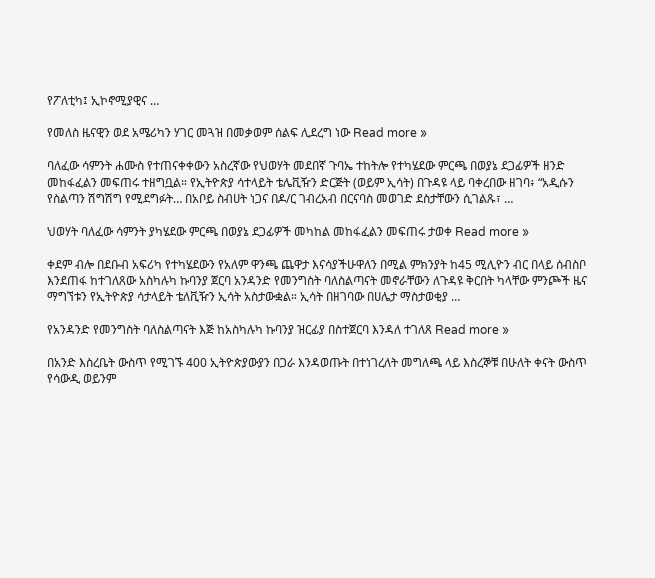የፖለቲካ፤ ኢኮኖሚያዊና …

የመለስ ዜናዊን ወደ አሜሪካን ሃገር መጓዝ በመቃወም ሰልፍ ሊደረግ ነው Read more »

ባለፈው ሳምንት ሐሙስ የተጠናቀቀውን አስረኛው የህወሃት መደበኛ ጉባኤ ተከትሎ የተካሄደው ምርጫ በወያኔ ደጋፊዎች ዘንድ መከፋፈልን መፍጠሩ ተዘግቧል። የኢትዮጵያ ሳተላይት ቴሌቪዥን ድርጅት (ወይም ኢሳት) በጉዳዩ ላይ ባቀረበው ዘገባ፥ “አዲሱን የስልጣን ሽግሽግ የሚደግፉት… በአቦይ ስብሀት ነጋና በዶ/ር ገብረአብ በርናባስ መወገድ ደስታቸውን ሲገልጹ፣ …

ህወሃት ባለፈው ሳምንት ያካሄደው ምርጫ በወያኔ ደጋፊዎች መካከል መከፋፈልን መፍጠሩ ታወቀ Read more »

ቀደም ብሎ በደቡብ አፍሪካ የተካሄደውን የአለም ዋንጫ ጨዋታ እናሳያችሁዋለን በሚል ምክንያት ከ45 ሚሊዮን ብር በላይ ሰብስቦ እንደጠፋ ከተገለጸው አስካሉካ ኩባንያ ጀርባ አንዳንድ የመንግስት ባለስልጣናት መኖራቸውን ለጉዳዩ ቅርበት ካላቸው ምንጮች ዜና ማግኘቱን የኢትዮጵያ ሳታላይት ቴለቪዥን ኢሳት አስታውቋል። ኢሳት በዘገባው በሀሌታ ማስታወቂያ …

የአንዳንድ የመንግስት ባለስልጣናት እጅ ከአስካሉካ ኩባንያ ዝርፊያ በስተጀርባ እንዳለ ተገለጸ Read more »

በአንድ እስረቤት ውስጥ የሚገኙ 400 ኢትዮጵያውያን በጋራ እንዳወጡት በተነገረለት መግለጫ ላይ እስረኞቹ በሁለት ቀናት ውስጥ የሳውዲ ወይንም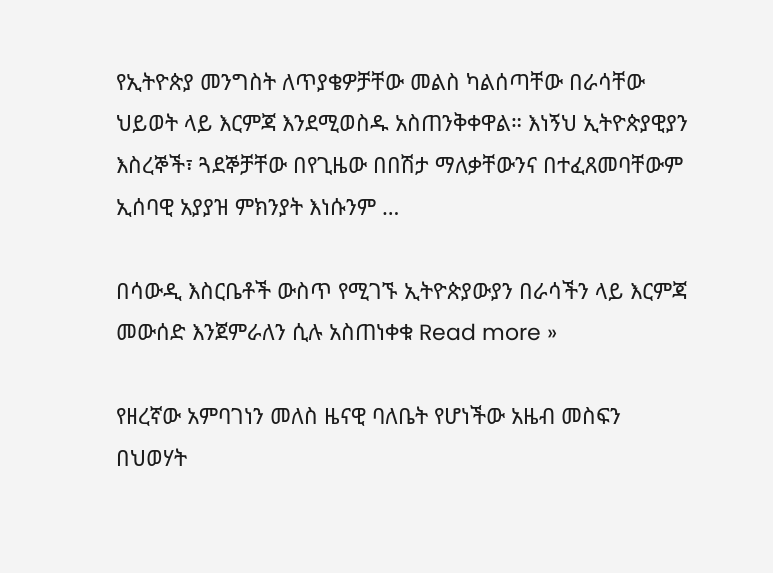የኢትዮጵያ መንግስት ለጥያቄዎቻቸው መልስ ካልሰጣቸው በራሳቸው ህይወት ላይ እርምጃ እንደሚወስዱ አስጠንቅቀዋል። እነኝህ ኢትዮጵያዊያን እስረኞች፣ ጓደኞቻቸው በየጊዜው በበሽታ ማለቃቸውንና በተፈጸመባቸውም ኢሰባዊ አያያዝ ምክንያት እነሱንም …

በሳውዲ እስርቤቶች ውስጥ የሚገኙ ኢትዮጵያውያን በራሳችን ላይ እርምጃ መውሰድ እንጀምራለን ሲሉ አስጠነቀቁ Read more »

የዘረኛው አምባገነን መለስ ዜናዊ ባለቤት የሆነችው አዜብ መስፍን በህወሃት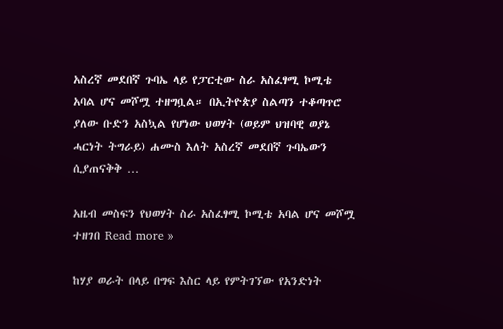አስረኛ መደበኛ ጉባኤ ላይ የፓርቲው ስራ አስፈፃሚ ኮሚቴ አባል ሆና መሾሟ ተዘግቧል። በኢትዮጵያ ስልጣን ተቆጣጥሮ ያለው ቡድን አስኳል የሆነው ህወሃት (ወይም ህዝባዊ ወያኔ ሓርነት ትግራይ) ሐሙስ እለት አስረኛ መደበኛ ጉባኤውን ሲያጠናቅቅ …

አዜብ መስፍን የህወሃት ስራ አስፈፃሚ ኮሚቴ አባል ሆና መሾሟ ተዘገበ Read more »

ከሃያ ወራት በላይ በግፍ እስር ላይ የምትገኘው የአንድነት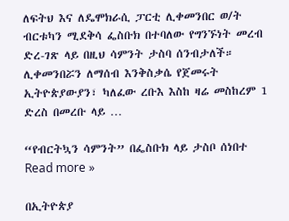ለፍትህ እና ለዴሞክራሲ ፓርቲ ሊቀመንበር ወ/ት ብርቱካን ሚደቅሳ ፌስቡክ በተባለው የግንኙነት መረብ ድረ-ገጽ ላይ በዚህ ሳምንት ታስባ ሰንብታለች። ሊቀመንበሯን ለማሰብ እንቅስቃሴ የጀመሩት ኢትዮጵያውያን፣ ካለፈው ረቡእ እስከ ዛሬ መስከረም 1 ድረስ በመረቡ ላይ …

“የብርትኳን ሳምንት” በፌስቡክ ላይ ታስቦ ሰነበተ Read more »

በኢትዮጵያ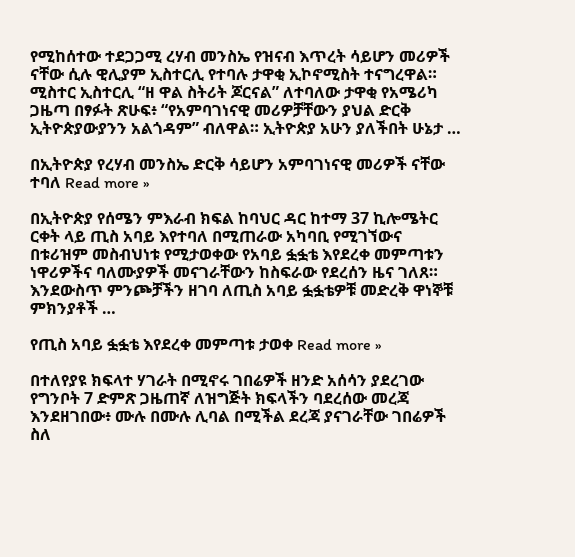የሚከሰተው ተደጋጋሚ ረሃብ መንስኤ የዝናብ እጥረት ሳይሆን መሪዎች ናቸው ሲሉ ዊሊያም ኢስተርሊ የተባሉ ታዋቂ ኢኮኖሚስት ተናግረዋል። ሚስተር ኢስተርሊ “ዘ ዋል ስትሪት ጆርናል” ለተባለው ታዋቂ የአሜሪካ ጋዜጣ በፃፉት ጽሁፍ፥ “የአምባገነናዊ መሪዎቻቸውን ያህል ድርቅ ኢትዮጵያውያንን አልጎዳም” ብለዋል። ኢትዮጵያ አሁን ያለችበት ሁኔታ …

በኢትዮጵያ የረሃብ መንስኤ ድርቅ ሳይሆን አምባገነናዊ መሪዎች ናቸው ተባለ Read more »

በኢትዮጵያ የሰሜን ምእራብ ክፍል ከባህር ዳር ከተማ 37 ኪሎሜትር ርቀት ላይ ጢስ አባይ እየተባለ በሚጠራው አካባቢ የሚገኘውና በቱሪዝም መስብህነቱ የሚታወቀው የአባይ ፏፏቴ እየደረቀ መምጣቱን ነዋሪዎችና ባለሙያዎች መናገራቸውን ከስፍራው የደረሰን ዜና ገለጸ። እንደውስጥ ምንጮቻችን ዘገባ ለጢስ አባይ ፏፏቴዎቹ መድረቅ ዋነኞቹ ምክንያቶች …

የጢስ አባይ ፏፏቴ እየደረቀ መምጣቱ ታወቀ Read more »

በተለየያዩ ክፍላተ ሃገራት በሚኖሩ ገበሬዎች ዘንድ አሰሳን ያደረገው የግንቦት 7 ድምጽ ጋዜጠኛ ለዝግጅት ክፍላችን ባደረሰው መረጃ እንደዘገበው፥ ሙሉ በሙሉ ሊባል በሚችል ደረጃ ያናገራቸው ገበሬዎች ስለ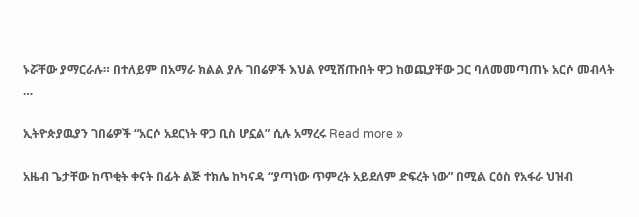ኑሯቸው ያማርራሉ። በተለይም በአማራ ክልል ያሉ ገበሬዎች እህል የሚሸጡበት ዋጋ ከወጪያቸው ጋር ባለመመጣጠኑ አርሶ መብላት …

ኢትዮጵያዉያን ገበሬዎች “አርሶ አደርነት ዋጋ ቢስ ሆኗል” ሲሉ አማረሩ Read more »

አዜብ ጌታቸው ከጥቂት ቀናት በፊት ልጅ ተክሌ ከካናዳ “ያጣነው ጥምረት አይደለም ድፍረት ነው” በሚል ርዕስ የአፋራ ህዝብ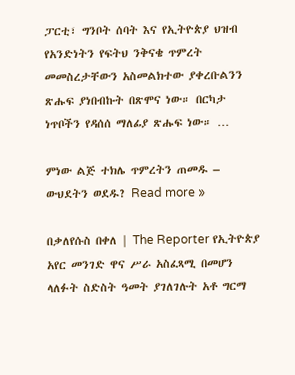ፓርቲ፣ ግንቦት ሰባት እና የኢትዮጵያ ህዝብ የአንድነትን የፍትህ ንቅናቄ ጥምረት መመስረታቸውን አስመልክተው ያቀረቡልንን ጽሑፍ ያነበብኩት በጽሞና ነው። በርካታ ነጥቦችን የዳሰሰ ማለፊያ ጽሑፍ ነው። …

ምነው ልጅ ተክሌ ጥምረትን ጠመዱ – ውህደትን ወደዱ? Read more »

በቃለየሱስ በቀለ | The Reporter የኢትዮጵያ አየር መንገድ ዋና ሥራ አስፈጻሚ በመሆን ላለፉት ስድስት ዓመት ያገለገሉት አቶ ግርማ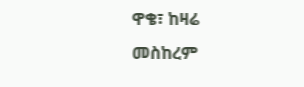ዋቄ፣ ከዛሬ መስከረም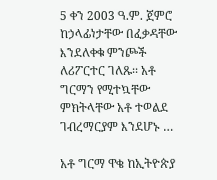5 ቀን 2003 ዓ.ም. ጀምሮ ከኃላፊነታቸው በፈቃዳቸው እንደለቀቁ ምንጮች ለሪፖርተር ገለጹ፡፡ አቶ ግርማን የሚተኳቸው ምክትላቸው አቶ ተወልደ ገብረማርያም እንደሆኑ …

አቶ ግርማ ዋቄ ከኢትዮጵያ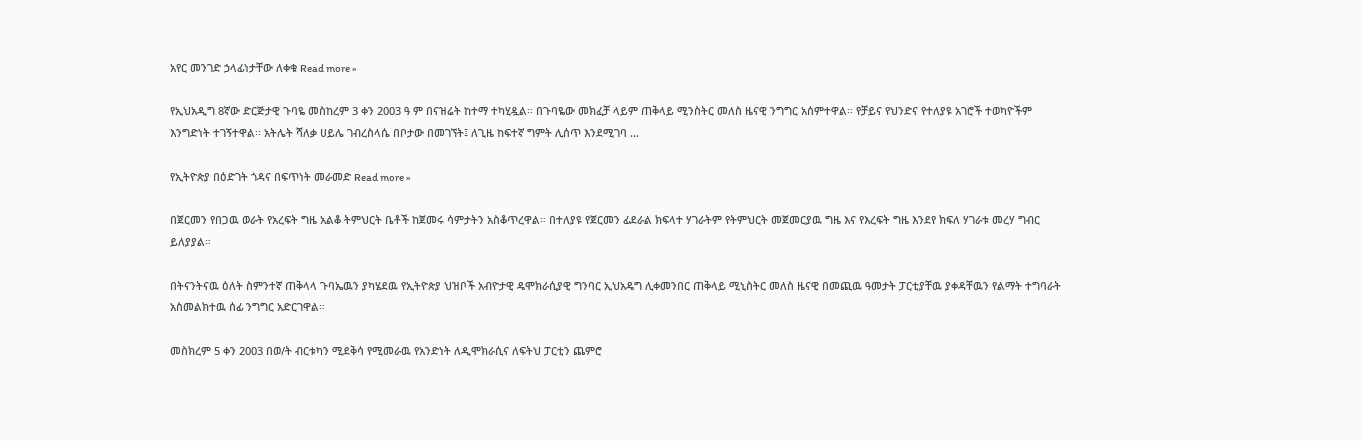አየር መንገድ ኃላፊነታቸው ለቀቁ Read more »

የኢህአዲግ 8ኛው ድርጅታዊ ጉባዬ መስከረም 3 ቀን 2003 ዓ ም በናዝሬት ከተማ ተካሂዷል፡፡ በጉባዬው መክፈቻ ላይም ጠቅላይ ሚንስትር መለስ ዜናዊ ንግግር አሰምተዋል፡፡ የቻይና የህንድና የተለያዩ አገሮች ተወካዮችም እንግድነት ተገኝተዋል፡፡ አትሌት ሻለቃ ሀይሌ ገብረስላሴ በቦታው በመገኘት፤ ለጊዜ ከፍተኛ ግምት ሊሰጥ እንደሚገባ …

የኢትዮጵያ በዕድገት ጎዳና በፍጥነት መራመድ Read more »

በጀርመን የበጋዉ ወራት የአረፍት ግዜ አልቆ ትምህርት ቤቶች ከጀመሩ ሳምታትን አስቆጥረዋል። በተለያዩ የጀርመን ፊደራል ክፍላተ ሃገራትም የትምህርት መጀመርያዉ ግዜ እና የእረፍት ግዜ እንደየ ክፍለ ሃገራቱ መረሃ ግብር ይለያያል።

በትናንትናዉ ዕለት ስምንተኛ ጠቅላላ ጉባኤዉን ያካሄደዉ የኢትዮጵያ ህዝቦች አብዮታዊ ዴሞክራሲያዊ ግንባር ኢህአዴግ ሊቀመንበር ጠቅላይ ሚኒስትር መለስ ዜናዊ በመጪዉ ዓመታት ፓርቲያቸዉ ያቀዳቸዉን የልማት ተግባራት አስመልክተዉ ሰፊ ንግግር አድርገዋል።

መስክረም 5 ቀን 2003 በወ/ት ብርቱካን ሚደቅሳ የሚመራዉ የአንድነት ለዲሞክራሲና ለፍትህ ፓርቲን ጨምሮ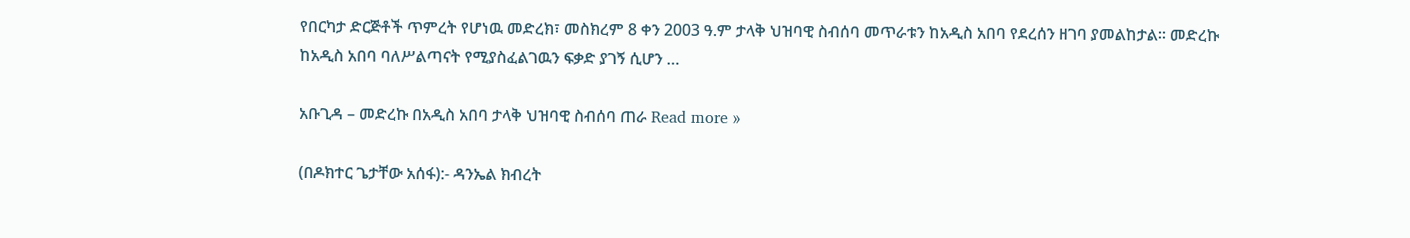የበርካታ ድርጅቶች ጥምረት የሆነዉ መድረክ፣ መስክረም 8 ቀን 2003 ዓ.ም ታላቅ ህዝባዊ ስብሰባ መጥራቱን ከአዲስ አበባ የደረሰን ዘገባ ያመልከታል። መድረኩ ከአዲስ አበባ ባለሥልጣናት የሚያስፈልገዉን ፍቃድ ያገኝ ሲሆን …

አቡጊዳ – መድረኩ በአዲስ አበባ ታላቅ ህዝባዊ ስብሰባ ጠራ Read more »

(በዶክተር ጌታቸው አሰፋ):- ዳንኤል ክብረት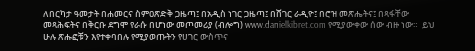ለበርካታ ዓመታት በሐመርና ስምዐጽድቅ ጋዜጣ፤ በአዲስ ነገር ጋዜጣ፤ በሸገር ራዲዮ፤ በሮዝ መጽሔትና፤ በጻፋቸው መጻሕፍትና በቅርቡ ደግሞ የራሱ በሆነው መጦመሪያ (ብሎግ) www.danielkibret.com የሚያውቀው ሰው ብዙ ነው።  ይህ ሁሉ ጽሑፎቹን እየተቀባበሉ የሚያወጡትን የሀገር ውስጥና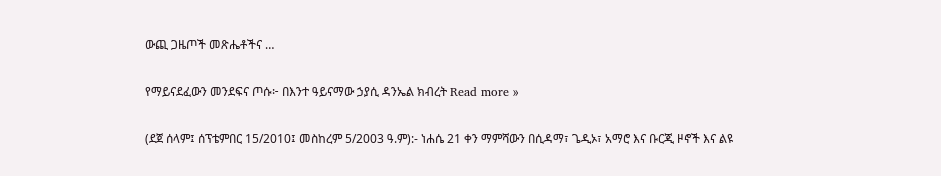ውጪ ጋዜጦች መጽሔቶችና …

የማይናደፈውን መንደፍና ጦሱ፦ በእንተ ዓይናማው ኃያሲ ዳንኤል ክብረት Read more »

(ደጀ ሰላም፤ ሰፕቴምበር 15/2010፤ መስከረም 5/2003 ዓ.ም):- ነሐሴ 21 ቀን ማምሻውን በሲዳማ፣ ጌዲኦ፣ አማሮ እና ቡርጂ ዞኖች እና ልዩ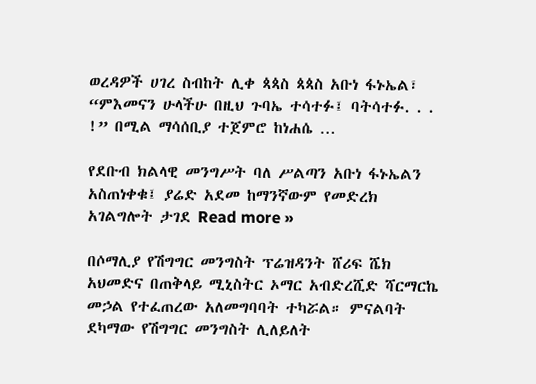ወረዳዎች ሀገረ ስብከት ሊቀ ጳጳስ ጳጳስ አቡነ ፋኑኤል፣ “ምእመናን ሁላችሁ በዚህ ጉባኤ ተሳተፉ፤ ባትሳተፉ. . . !” በሚል ማሳሰቢያ ተጀምሮ ከነሐሴ …

የደቡብ ክልላዊ መንግሥት ባለ ሥልጣን አቡነ ፋኑኤልን አስጠነቀቁ፤ ያሬድ አደመ ከማንኛውም የመድረክ አገልግሎት ታገደ Read more »

በሶማሊያ የሽግግር መንግስት ፕሬዝዳንት ሸሪፍ ሼክ አህመድና በጠቅላይ ሚኒስትር ኦማር አብድረሺድ ሻርማርኬ መኃል የተፈጠረው አለመግባባት ተካሯል። ምናልባት ደካማው የሽግግር መንግስት ሊለይለት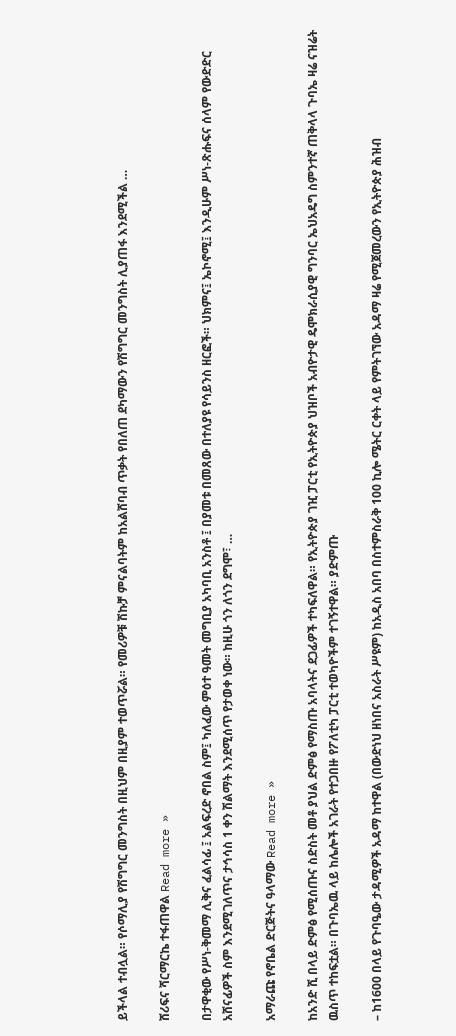ይችላል ተብሏል። የሶማሊያ የሽግግር መንግስት በዚህም በዚያም ተወጥሯል። የመሪዎቹ ሽኩቻ ምናልባትም ከአልሸባብ ጥቃት የበለጠ ደካማውን የሽግግር መንግስት ሊያጠፋ እንደሚችል …

ሸሪፍና ሻርማርኬ ተፋጠዋል Read more »

በታዋቂው የሥነ-ቅመማ ሊቅና ፈልሳፊ ፤ አልፍረድ ኖበል ስም፤ ካለፈው ምዕተ ዓመት መግቢያ አካባቢ አንስቶ ፤ በያመቱ በመጸው በተለያዩ የሳይንስ ዘርፎች። ህክምና፤ ኤኮኖሚ፤ እንዲሁም ሥነ-ጽሑፍና ሰላም የውድድር አሸናፊዎች ስም እንደሚገለጥና ታኅሳስ 1 ቀን ሽልማት እንደሚሰጥ የታወቀ ነው። ከዚሁ ጎን ለጎን ደግሞ፣ …

አማራጩ የኖቤል ድርጅትና ዓላማው Read more »

ከአንድ ሺ በላይ ድምፅ የሚሰጡና ስድስት መቶ ያህል ድምፅ የማስጡ አባላትና ደጋፊዎች ተካፍለዋል። የኢትዮጵያ ገዢ ፓርቲ የኢትዮጵያ ህዝቦች አብዮታዊ ዴሞክራሲያዊ ግንባር ኤህአዴግ ስምንተኛ ጠቅላላ ጉባኤ ዛሬ ናዝሬት ዉስጥ ተከፍቷል። በጉባኤዉ ላይ ከሌሎች አገራት የተጋበዙ የፖለቲካ ፓርቲ ተወካዮችም ተገኝተዋል። ያድምጡ

– ከ1600 በላይ የጉባዔው ታዳሚዎች አዳማ ከተዋል (በውድነህ ዘነበና አስራት ሥዩም) ከአዲስ አበባ በስተምስራቅ 100 ኪሎ ሜትር ርቀት ላይ የምትገኘው አዳማ ዛሬ የሚጀመረውን የኢትዮጵያ ሕዝብ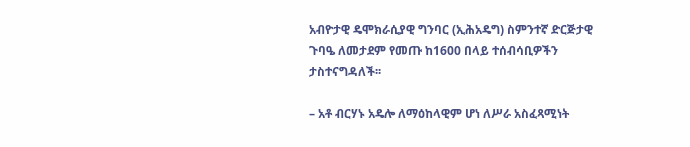አብዮታዊ ዴሞክራሲያዊ ግንባር (ኢሕአዴግ) ስምንተኛ ድርጅታዊ ጉባዔ ለመታደም የመጡ ከ1600 በላይ ተሰብሳቢዎችን ታስተናግዳለች፡፡

– አቶ ብርሃኑ አዴሎ ለማዕከላዊም ሆነ ለሥራ አስፈጻሚነት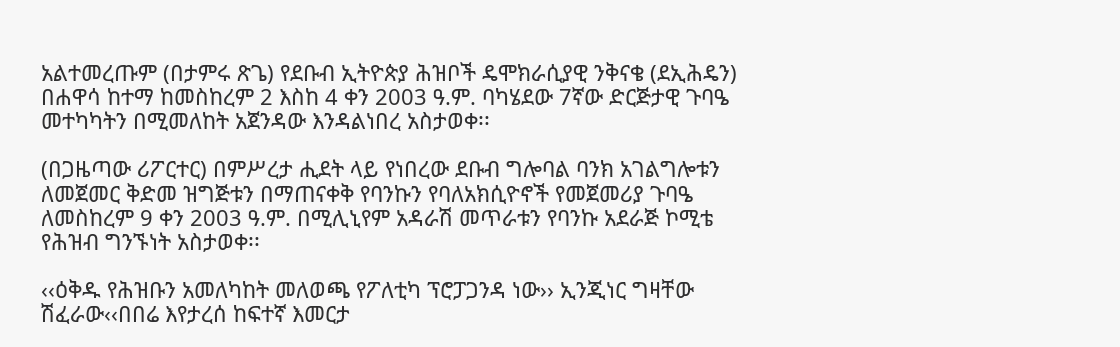አልተመረጡም (በታምሩ ጽጌ) የደቡብ ኢትዮጵያ ሕዝቦች ዴሞክራሲያዊ ንቅናቄ (ደኢሕዴን) በሐዋሳ ከተማ ከመስከረም 2 እስከ 4 ቀን 2003 ዓ.ም. ባካሄደው 7ኛው ድርጅታዊ ጉባዔ መተካካትን በሚመለከት አጀንዳው እንዳልነበረ አስታወቀ፡፡

(በጋዜጣው ሪፖርተር) በምሥረታ ሒደት ላይ የነበረው ደቡብ ግሎባል ባንክ አገልግሎቱን ለመጀመር ቅድመ ዝግጅቱን በማጠናቀቅ የባንኩን የባለአክሲዮኖች የመጀመሪያ ጉባዔ ለመስከረም 9 ቀን 2003 ዓ.ም. በሚሊኒየም አዳራሽ መጥራቱን የባንኩ አደራጅ ኮሚቴ የሕዝብ ግንኙነት አስታወቀ፡፡

‹‹ዕቅዱ የሕዝቡን አመለካከት መለወጫ የፖለቲካ ፕሮፓጋንዳ ነው›› ኢንጂነር ግዛቸው ሽፈራው‹‹በበሬ እየታረሰ ከፍተኛ እመርታ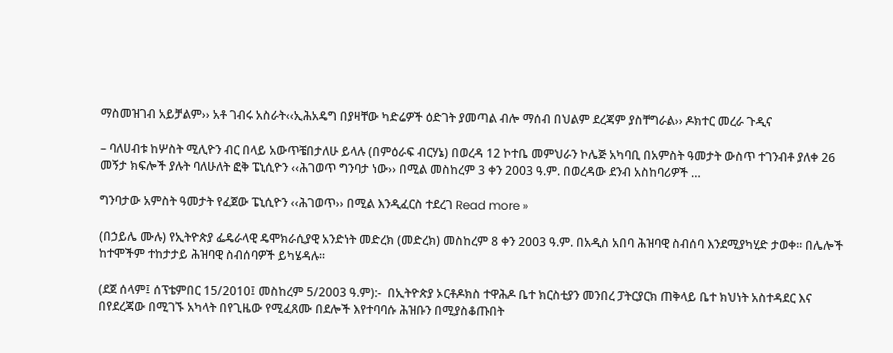ማስመዝገብ አይቻልም›› አቶ ገብሩ አስራት‹‹ኢሕአዴግ በያዛቸው ካድሬዎች ዕድገት ያመጣል ብሎ ማሰብ በህልም ደረጃም ያስቸግራል›› ዶክተር መረራ ጉዲና

– ባለሀብቱ ከሦስት ሚሊዮን ብር በላይ አውጥቼበታለሁ ይላሉ (በምዕራፍ ብርሃኔ) በወረዳ 12 ኮተቤ መምህራን ኮሌጅ አካባቢ በአምስት ዓመታት ውስጥ ተገንብቶ ያለቀ 26 መኝታ ክፍሎች ያሉት ባለሁለት ፎቅ ፔኒሲዮን ‹‹ሕገወጥ ግንባታ ነው›› በሚል መስከረም 3 ቀን 2003 ዓ.ም. በወረዳው ደንብ አስከባሪዎች …

ግንባታው አምስት ዓመታት የፈጀው ፔኒሲዮን ‹‹ሕገወጥ›› በሚል እንዲፈርስ ተደረገ Read more »

(በኃይሌ ሙሉ) የኢትዮጵያ ፌዴራላዊ ዴሞክራሲያዊ አንድነት መድረክ (መድረክ) መስከረም 8 ቀን 2003 ዓ.ም. በአዲስ አበባ ሕዝባዊ ስብሰባ እንደሚያካሂድ ታወቀ፡፡ በሌሎች ከተሞችም ተከታታይ ሕዝባዊ ስብሰባዎች ይካሄዳሉ፡፡

(ደጀ ሰላም፤ ሰፕቴምበር 15/2010፤ መስከረም 5/2003 ዓ.ም):-  በኢትዮጵያ ኦርቶዶክስ ተዋሕዶ ቤተ ክርስቲያን መንበረ ፓትርያርክ ጠቅላይ ቤተ ክህነት አስተዳደር እና በየደረጃው በሚገኙ አካላት በየጊዜው የሚፈጸሙ በደሎች እየተባባሱ ሕዝቡን በሚያስቆጡበት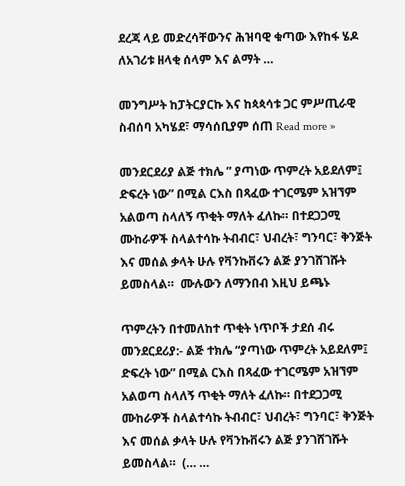ደረጃ ላይ መድረሳቸውንና ሕዝባዊ ቁጣው እየከፋ ሄዶ ለአገሪቱ ዘላቂ ሰላም እና ልማት …

መንግሥት ከፓትርያርኩ እና ከጳጳሳቱ ጋር ምሥጢራዊ ስብሰባ አካሄደ፣ ማሳሰቢያም ሰጠ Read more »

መንደርደሪያ ልጅ ተክሌ ” ያጣነው ጥምረት አይደለም፤ ድፍረት ነው” በሚል ርእስ በጻፈው ተገርሜም አዝኘም አልወጣ ስላለኝ ጥቂት ማለት ፈለኩ። በተደጋጋሚ ሙከራዎች ስላልተሳኩ ትብብር፣ ህብረት፣ ግንባር፣ ቅንጅት እና መሰል ቃላት ሁሉ የቫንኩቨሩን ልጅ ያንገሸገሹት ይመስላል።  ሙሉውን ለማንበብ እዚህ ይጫኑ

ጥምረትን በተመለከተ ጥቂት ነጥቦች ታደሰ ብሩ መንደርደሪያ:- ልጅ ተክሌ “ያጣነው ጥምረት አይደለም፤ ድፍረት ነው” በሚል ርእስ በጻፈው ተገርሜም አዝኘም አልወጣ ስላለኝ ጥቂት ማለት ፈለኩ። በተደጋጋሚ ሙከራዎች ስላልተሳኩ ትብብር፣ ህብረት፣ ግንባር፣ ቅንጅት እና መሰል ቃላት ሁሉ የቫንኩቨሩን ልጅ ያንገሸገሹት ይመስላል።  (… …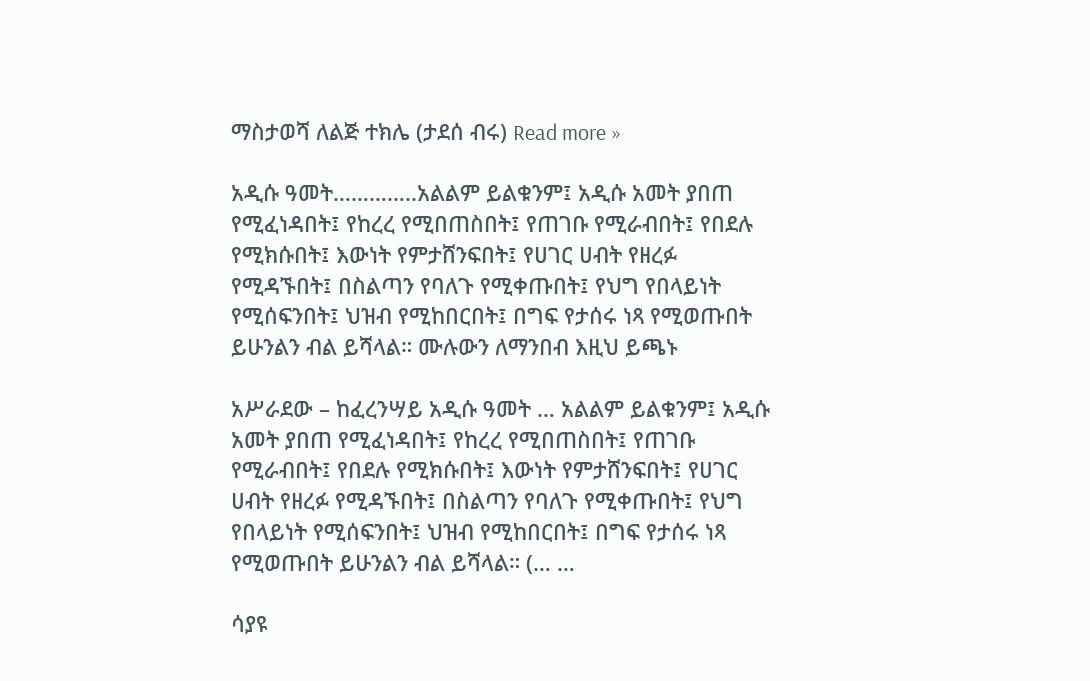ማስታወሻ ለልጅ ተክሌ (ታደሰ ብሩ) Read more »

አዲሱ ዓመት…………..አልልም ይልቁንም፤ አዲሱ አመት ያበጠ የሚፈነዳበት፤ የከረረ የሚበጠስበት፤ የጠገቡ የሚራብበት፤ የበደሉ የሚክሱበት፤ እውነት የምታሸንፍበት፤ የሀገር ሀብት የዘረፉ የሚዳኙበት፤ በስልጣን የባለጉ የሚቀጡበት፤ የህግ የበላይነት የሚሰፍንበት፤ ህዝብ የሚከበርበት፤ በግፍ የታሰሩ ነጻ የሚወጡበት ይሁንልን ብል ይሻላል። ሙሉውን ለማንበብ እዚህ ይጫኑ

አሥራደው – ከፈረንሣይ አዲሱ ዓመት … አልልም ይልቁንም፤ አዲሱ አመት ያበጠ የሚፈነዳበት፤ የከረረ የሚበጠስበት፤ የጠገቡ የሚራብበት፤ የበደሉ የሚክሱበት፤ እውነት የምታሸንፍበት፤ የሀገር ሀብት የዘረፉ የሚዳኙበት፤ በስልጣን የባለጉ የሚቀጡበት፤ የህግ የበላይነት የሚሰፍንበት፤ ህዝብ የሚከበርበት፤ በግፍ የታሰሩ ነጻ የሚወጡበት ይሁንልን ብል ይሻላል። (… …

ሳያዩ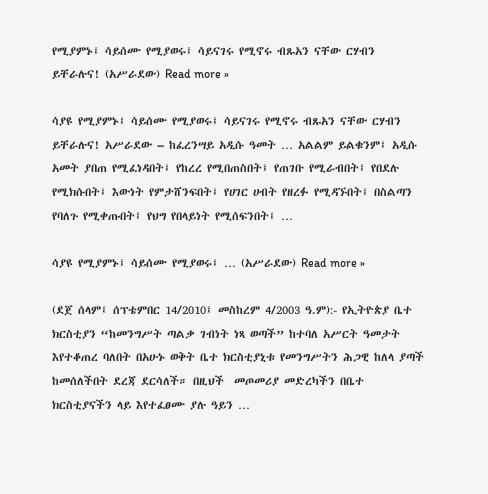የሚያምኑ፤ ሳይሰሙ የሚያወሩ፤ ሳይናገሩ የሚኖሩ ብጹአን ናቸው ርሃብን ይቸራሉና! (አሥራደው) Read more »

ሳያዩ የሚያምኑ፤ ሳይሰሙ የሚያወሩ፤ ሳይናገሩ የሚኖሩ ብጹአን ናቸው ርሃብን ይቸራሉና! አሥራደው – ከፈረንሣይ አዲሱ ዓመት … አልልም ይልቁንም፤ አዲሱ አመት ያበጠ የሚፈነዳበት፤ የከረረ የሚበጠስበት፤ የጠገቡ የሚራብበት፤ የበደሉ የሚክሱበት፤ እውነት የምታሸንፍበት፤ የሀገር ሀብት የዘረፉ የሚዳኙበት፤ በስልጣን የባለጉ የሚቀጡበት፤ የህግ የበላይነት የሚሰፍንበት፤ …

ሳያዩ የሚያምኑ፤ ሳይሰሙ የሚያወሩ፤ … (አሥራደው) Read more »

(ደጀ ሰላም፤ ሰፕቴምበር 14/2010፤ መስከረም 4/2003 ዓ.ም):- የኢትዮጵያ ቤተ ክርስቲያን “ከመንግሥት ጣልቃ ገብነት ነጻ ወጣች” ከተባለ አሥርት ዓመታት እየተቆጠረ ባለበት በአሁኑ ወቅት ቤተ ክርስቲያኒቱ የመንግሥትን ሕጋዊ ከለላ ያጣች ከመሰለችበት ደረጃ ደርሳለች። በዚህች  መጦመሪያ መድረካችን በቤተ ክርስቲያናችን ላይ እየተፈፀሙ ያሉ ዓይን …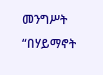መንግሥት “በሃይማኖት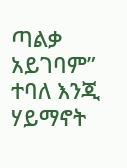ጣልቃ አይገባም” ተባለ እንጂ ሃይማኖት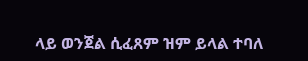ላይ ወንጀል ሲፈጸም ዝም ይላል ተባለ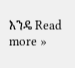እንዴ Read more »